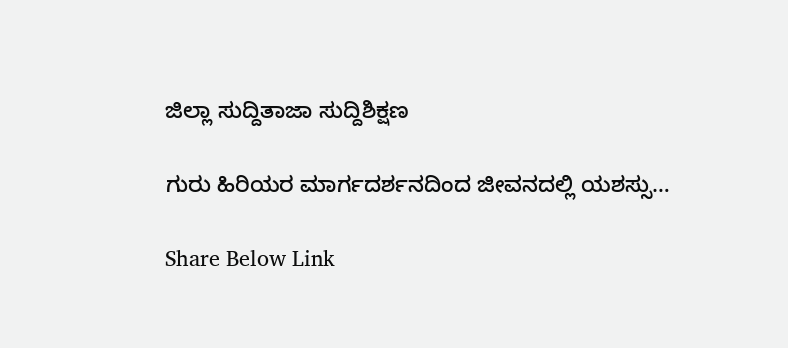ಜಿಲ್ಲಾ ಸುದ್ದಿತಾಜಾ ಸುದ್ದಿಶಿಕ್ಷಣ

ಗುರು ಹಿರಿಯರ ಮಾರ್ಗದರ್ಶನದಿಂದ ಜೀವನದಲ್ಲಿ ಯಶಸ್ಸು…

Share Below Link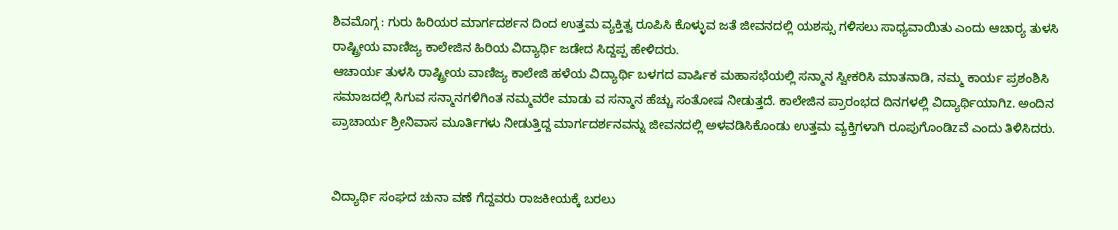ಶಿವಮೊಗ್ಗ : ಗುರು ಹಿರಿಯರ ಮಾರ್ಗದರ್ಶನ ದಿಂದ ಉತ್ತಮ ವ್ಯಕ್ತಿತ್ವ ರೂಪಿಸಿ ಕೊಳ್ಳುವ ಜತೆ ಜೀವನದಲ್ಲಿ ಯಶಸ್ಸು ಗಳಿಸಲು ಸಾಧ್ಯವಾಯಿತು ಎಂದು ಆಚಾರ್‍ಯ ತುಳಸಿ ರಾಷ್ಟ್ರೀಯ ವಾಣಿಜ್ಯ ಕಾಲೇಜಿನ ಹಿರಿಯ ವಿದ್ಯಾರ್ಥಿ ಜಡೇದ ಸಿದ್ದಪ್ಪ ಹೇಳಿದರು.
ಆಚಾರ್ಯ ತುಳಸಿ ರಾಷ್ಟ್ರೀಯ ವಾಣಿಜ್ಯ ಕಾಲೇಜಿ ಹಳೆಯ ವಿದ್ಯಾರ್ಥಿ ಬಳಗದ ವಾರ್ಷಿಕ ಮಹಾಸಭೆಯಲ್ಲಿ ಸನ್ಮಾನ ಸ್ವೀಕರಿಸಿ ಮಾತನಾಡಿ, ನಮ್ಮ ಕಾರ್ಯ ಪ್ರಶಂಶಿಸಿ ಸಮಾಜದಲ್ಲಿ ಸಿಗುವ ಸನ್ಮಾನಗಳಿಗಿಂತ ನಮ್ಮವರೇ ಮಾಡು ವ ಸನ್ಮಾನ ಹೆಚ್ಚು ಸಂತೋಷ ನೀಡುತ್ತದೆ. ಕಾಲೇಜಿನ ಪ್ರಾರಂಭದ ದಿನಗಳಲ್ಲಿ ವಿದ್ಯಾರ್ಥಿಯಾಗಿz. ಅಂದಿನ ಪ್ರಾಚಾರ್ಯ ಶ್ರೀನಿವಾಸ ಮೂರ್ತಿಗಳು ನೀಡುತ್ತಿದ್ದ ಮಾರ್ಗದರ್ಶನವನ್ನು ಜೀವನದಲ್ಲಿ ಅಳವಡಿಸಿಕೊಂಡು ಉತ್ತಮ ವ್ಯಕ್ತಿಗಳಾಗಿ ರೂಪುಗೊಂಡಿzವೆ ಎಂದು ತಿಳಿಸಿದರು.


ವಿದ್ಯಾರ್ಥಿ ಸಂಘದ ಚುನಾ ವಣೆ ಗೆದ್ದವರು ರಾಜಕೀಯಕ್ಕೆ ಬರಲು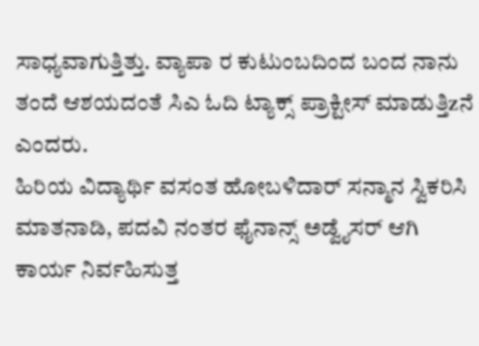ಸಾಧ್ಯವಾಗುತ್ತಿತ್ತು. ವ್ಯಾಪಾ ರ ಕುಟುಂಬದಿಂದ ಬಂದ ನಾನು ತಂದೆ ಆಶಯದಂತೆ ಸಿಎ ಓದಿ ಟ್ಯಾಕ್ಸ್ ಪ್ರಾಕ್ಟೀಸ್ ಮಾಡುತ್ತಿzನೆ ಎಂದರು.
ಹಿರಿಯ ವಿದ್ಯಾರ್ಥಿ ವಸಂತ ಹೋಬಳಿದಾರ್ ಸನ್ಮಾನ ಸ್ವಿಕರಿಸಿ ಮಾತನಾಡಿ, ಪದವಿ ನಂತರ ಫೈನಾನ್ಸ್ ಅಡ್ವೈಸರ್ ಆಗಿ ಕಾರ್ಯ ನಿರ್ವಹಿಸುತ್ತ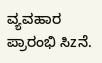ವ್ಯವಹಾರ ಪ್ರಾರಂಭಿ ಸಿzನೆ.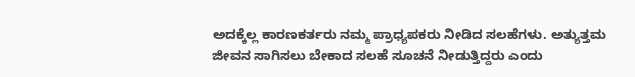ಅದಕ್ಕೆಲ್ಲ ಕಾರಣಕರ್ತರು ನಮ್ಮ ಪ್ರಾಧ್ಯಪಕರು ನೀಡಿದ ಸಲಹೆಗಳು. ಅತ್ಯುತ್ತಮ ಜೀವನ ಸಾಗಿಸಲು ಬೇಕಾದ ಸಲಹೆ ಸೂಚನೆ ನೀಡುತ್ತಿದ್ದರು ಎಂದು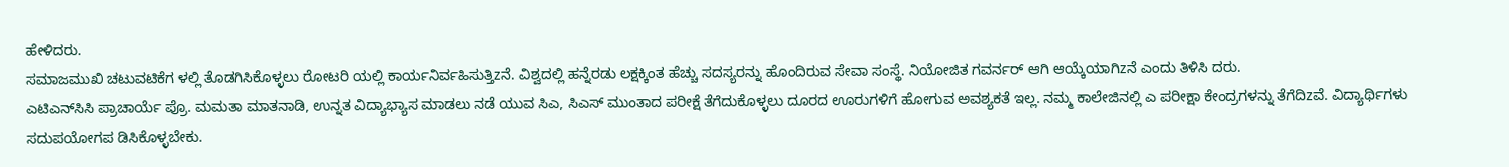ಹೇಳಿದರು.
ಸಮಾಜಮುಖಿ ಚಟುವಟಿಕೆಗ ಳಲ್ಲಿ ತೊಡಗಿಸಿಕೊಳ್ಳಲು ರೋಟರಿ ಯಲ್ಲಿ ಕಾರ್ಯನಿರ್ವಹಿಸುತ್ತಿzನೆ. ವಿಶ್ವದಲ್ಲಿ ಹನ್ನೆರಡು ಲಕ್ಷಕ್ಕಿಂತ ಹೆಚ್ಚು ಸದಸ್ಯರನ್ನು ಹೊಂದಿರುವ ಸೇವಾ ಸಂಸ್ಥೆ. ನಿಯೋಜಿತ ಗವರ್ನರ್ ಆಗಿ ಆಯ್ಕೆಯಾಗಿzನೆ ಎಂದು ತಿಳಿಸಿ ದರು.
ಎಟಿಎನ್‌ಸಿಸಿ ಪ್ರಾಚಾರ್ಯೆ ಪ್ರೊ. ಮಮತಾ ಮಾತನಾಡಿ, ಉನ್ನತ ವಿದ್ಯಾಭ್ಯಾಸ ಮಾಡಲು ನಡೆ ಯುವ ಸಿಎ, ಸಿಎಸ್ ಮುಂತಾದ ಪರೀಕ್ಷೆ ತೆಗೆದುಕೊಳ್ಳಲು ದೂರದ ಊರುಗಳಿಗೆ ಹೋಗುವ ಅವಶ್ಯಕತೆ ಇಲ್ಲ. ನಮ್ಮ ಕಾಲೇಜಿನಲ್ಲಿ ಎ ಪರೀಕ್ಷಾ ಕೇಂದ್ರಗಳನ್ನು ತೆಗೆದಿzವೆ. ವಿದ್ಯಾರ್ಥಿಗಳು ಸದುಪಯೋಗಪ ಡಿಸಿಕೊಳ್ಳಬೇಕು.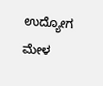ಉದ್ಯೋಗ ಮೇಳ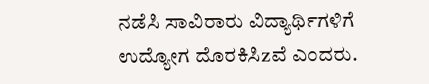ನಡೆಸಿ ಸಾವಿರಾರು ವಿದ್ಯಾರ್ಥಿಗಳಿಗೆ ಉದ್ಯೋಗ ದೊರಕಿಸಿzವೆ ಎಂದರು.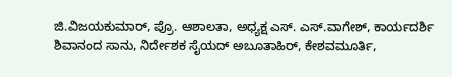ಜಿ.ವಿಜಯಕುಮಾರ್, ಪ್ರೊ. ಆಶಾಲತಾ, ಅಧ್ಯಕ್ಷ ಎಸ್. ಎಸ್.ವಾಗೇಶ್, ಕಾರ್ಯದರ್ಶಿ ಶಿವಾನಂದ ಸಾನು, ನಿರ್ದೇಶಕ ಸೈಯದ್ ಅಬೂತಾಹಿರ್, ಕೇಶವಮೂರ್ತಿ,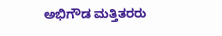ಅಭಿಗೌಡ ಮತ್ತಿತರರು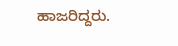ಹಾಜರಿದ್ದರು.